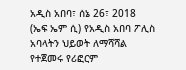አዲስ አበባ፣ ሰኔ 26፣ 2018 (ኤፍ ኤም ሲ) የአዲስ አበባ ፖሊስ አባላትን ህይወት ለማሻሻል የተጀመሩ የሪፎርም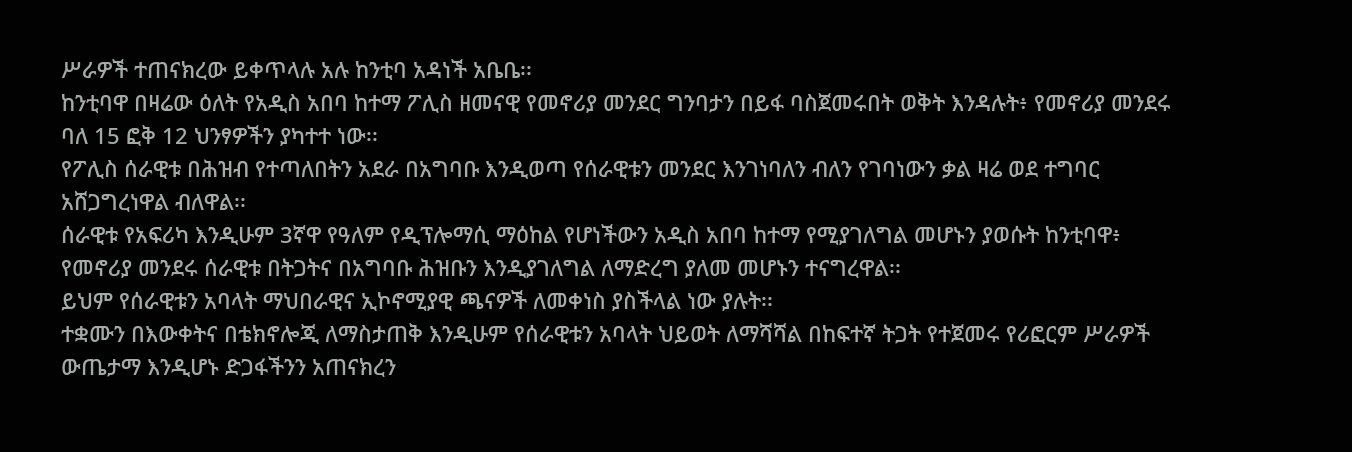ሥራዎች ተጠናክረው ይቀጥላሉ አሉ ከንቲባ አዳነች አቤቤ፡፡
ከንቲባዋ በዛሬው ዕለት የአዲስ አበባ ከተማ ፖሊስ ዘመናዊ የመኖሪያ መንደር ግንባታን በይፋ ባስጀመሩበት ወቅት እንዳሉት፥ የመኖሪያ መንደሩ ባለ 15 ፎቅ 12 ህንፃዎችን ያካተተ ነው፡፡
የፖሊስ ሰራዊቱ በሕዝብ የተጣለበትን አደራ በአግባቡ እንዲወጣ የሰራዊቱን መንደር እንገነባለን ብለን የገባነውን ቃል ዛሬ ወደ ተግባር አሸጋግረነዋል ብለዋል፡፡
ሰራዊቱ የአፍሪካ እንዲሁም 3ኛዋ የዓለም የዲፕሎማሲ ማዕከል የሆነችውን አዲስ አበባ ከተማ የሚያገለግል መሆኑን ያወሱት ከንቲባዋ፥ የመኖሪያ መንደሩ ሰራዊቱ በትጋትና በአግባቡ ሕዝቡን እንዲያገለግል ለማድረግ ያለመ መሆኑን ተናግረዋል፡፡
ይህም የሰራዊቱን አባላት ማህበራዊና ኢኮኖሚያዊ ጫናዎች ለመቀነስ ያስችላል ነው ያሉት፡፡
ተቋሙን በእውቀትና በቴክኖሎጂ ለማስታጠቅ እንዲሁም የሰራዊቱን አባላት ህይወት ለማሻሻል በከፍተኛ ትጋት የተጀመሩ የሪፎርም ሥራዎች ውጤታማ እንዲሆኑ ድጋፋችንን አጠናክረን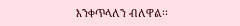እንቀጥላለን ብለዋል፡፡